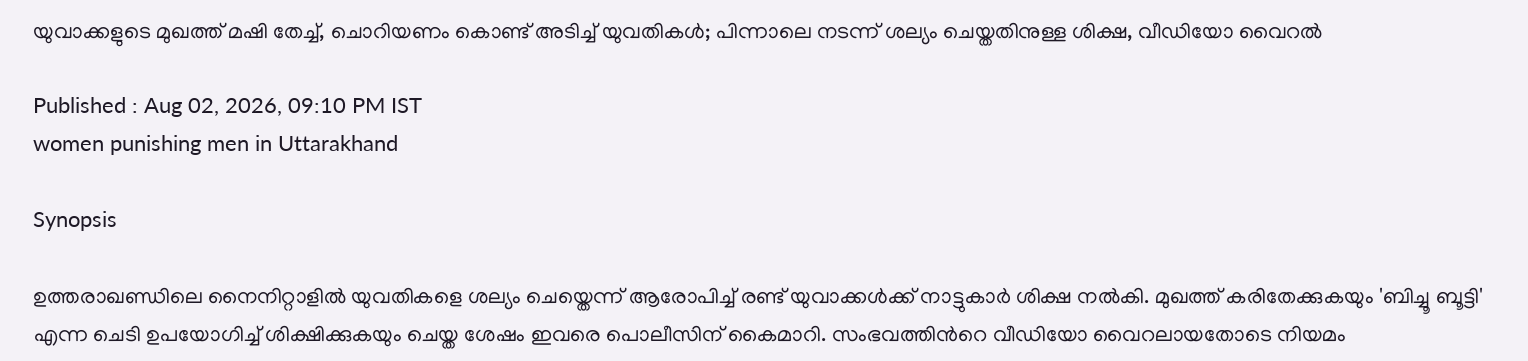യുവാക്കളുടെ മുഖത്ത് മഷി തേച്ച്, ചൊറിയണം കൊണ്ട് അടിച്ച് യുവതികൾ; പിന്നാലെ നടന്ന് ശല്യം ചെയ്തതിനുള്ള ശിക്ഷ, വീഡിയോ വൈറൽ

Published : Aug 02, 2026, 09:10 PM IST
women punishing men in Uttarakhand

Synopsis

ഉത്തരാഖണ്ഡിലെ നൈനിറ്റാളിൽ യുവതികളെ ശല്യം ചെയ്തെന്ന് ആരോപിച്ച് രണ്ട് യുവാക്കൾക്ക് നാട്ടുകാർ ശിക്ഷ നൽകി. മുഖത്ത് കരിതേക്കുകയും 'ബിച്ചൂ ബൂട്ടി' എന്ന ചെടി ഉപയോഗിച്ച് ശിക്ഷിക്കുകയും ചെയ്ത ശേഷം ഇവരെ പൊലീസിന് കൈമാറി. സംഭവത്തിന്‍റെ വീഡിയോ വൈറലായതോടെ നിയമം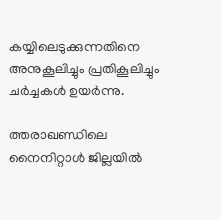കയ്യിലെടുക്കുന്നതിനെ അനുകൂലിച്ചും പ്രതികൂലിച്ചും ചർച്ചകൾ ഉയർന്നു.

ത്തരാഖണ്ഡിലെ നൈനിറ്റാൾ ജില്ലയിൽ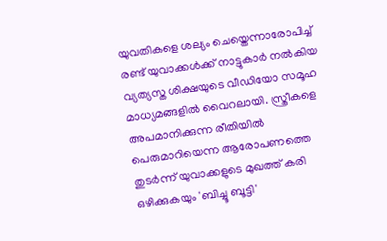യുവതികളെ ശല്യം ചെയ്തെന്നാരോപിച്ച് രണ്ട് യുവാക്കൾക്ക് നാട്ടുകാർ നൽകിയ വ്യത്യസ്ത ശിക്ഷയുടെ വീഡിയോ സമൂഹ മാധ്യമങ്ങളിൽ വൈറലായി. സ്ത്രീകളെ അപമാനിക്കുന്ന രീതിയിൽ പെരുമാറിയെന്ന ആരോപണത്തെ തുടർന്ന് യുവാക്കളുടെ മുഖത്ത് കരി ഒഴിക്കുകയും 'ബിച്ചൂ ബൂട്ടി'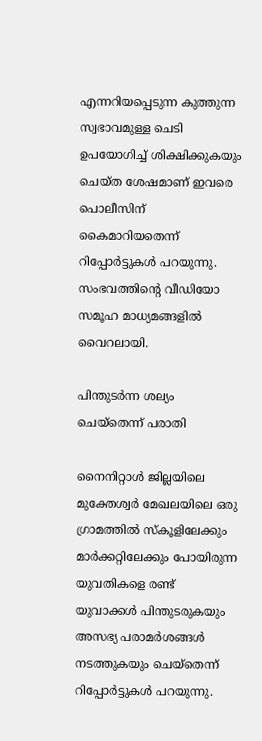എന്നറിയപ്പെടുന്ന കുത്തുന്ന സ്വഭാവമുള്ള ചെടി ഉപയോഗിച്ച് ശിക്ഷിക്കുകയും ചെയ്ത ശേഷമാണ് ഇവരെ പൊലീസിന് കൈമാറിയതെന്ന് റിപ്പോർട്ടുകൾ പറയുന്നു. സംഭവത്തിന്‍റെ വീഡിയോ സമൂഹ മാധ്യമങ്ങളിൽ വൈറലായി.

പിന്തുടർന്ന ശല്യം ചെയ്തെന്ന് പരാതി

നൈനിറ്റാൾ ജില്ലയിലെ മുക്തേശ്വർ മേഖലയിലെ ഒരു ഗ്രാമത്തിൽ സ്കൂളിലേക്കും മാർക്കറ്റിലേക്കും പോയിരുന്ന യുവതികളെ രണ്ട് യുവാക്കൾ പിന്തുടരുകയും അസഭ്യ പരാമർശങ്ങൾ നടത്തുകയും ചെയ്തെന്ന് റിപ്പോർട്ടുകൾ പറയുന്നു.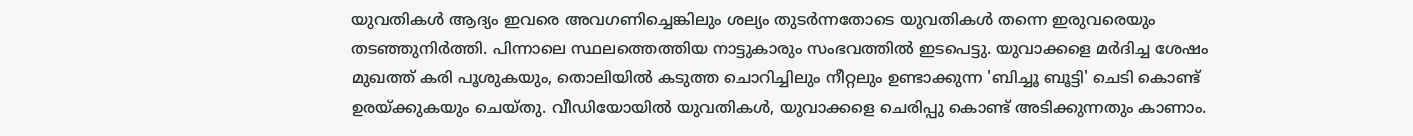യുവതികൾ ആദ്യം ഇവരെ അവഗണിച്ചെങ്കിലും ശല്യം തുടർന്നതോടെ യുവതികൾ തന്നെ ഇരുവരെയും തടഞ്ഞുനിർത്തി. പിന്നാലെ സ്ഥലത്തെത്തിയ നാട്ടുകാരും സംഭവത്തിൽ ഇടപെട്ടു. യുവാക്കളെ മർദിച്ച ശേഷം മുഖത്ത് കരി പൂശുകയും, തൊലിയിൽ കടുത്ത ചൊറിച്ചിലും നീറ്റലും ഉണ്ടാക്കുന്ന 'ബിച്ചൂ ബൂട്ടി' ചെടി കൊണ്ട് ഉരയ്ക്കുകയും ചെയ്തു. വീഡിയോയിൽ യുവതികൾ, യുവാക്കളെ ചെരിപ്പു കൊണ്ട് അടിക്കുന്നതും കാണാം.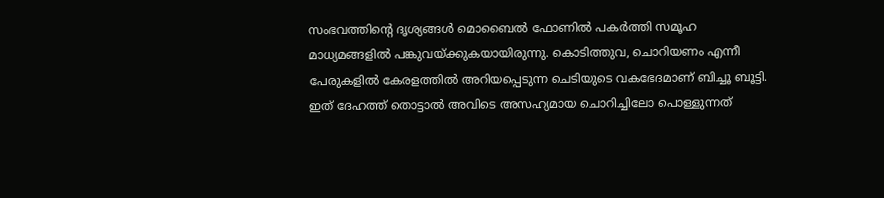സംഭവത്തിന്‍റെ ദൃശ്യങ്ങൾ മൊബൈൽ ഫോണിൽ പകർത്തി സമൂഹ മാധ്യമങ്ങളിൽ പങ്കുവയ്ക്കുകയായിരുന്നു. കൊടിത്തുവ, ചൊറിയണം എന്നീ പേരുകളിൽ കേരളത്തിൽ അറിയപ്പെടുന്ന ചെടിയുടെ വകഭേദമാണ് ബിച്ചൂ ബൂട്ടി. ഇത് ദേഹത്ത് തൊട്ടാൽ അവിടെ അസഹ്യമായ ചൊറിച്ചിലോ പൊള്ളുന്നത്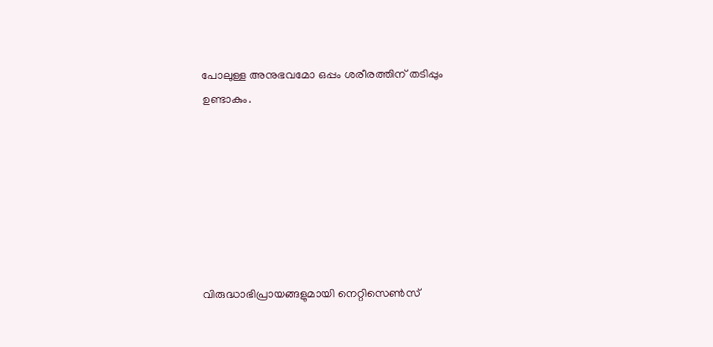പോലുള്ള അനുഭവമോ ഒപ്പം ശരീരത്തിന് തടിപ്പും ഉണ്ടാകും.







വിരുദ്ധാഭിപ്രായങ്ങളുമായി നെറ്റിസെൺസ്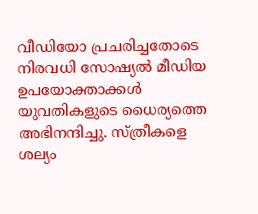വീഡിയോ പ്രചരിച്ചതോടെ നിരവധി സോഷ്യൽ മീഡിയ ഉപയോക്താക്കൾ യുവതികളുടെ ധൈര്യത്തെ അഭിനന്ദിച്ചു. സ്ത്രീകളെ ശല്യം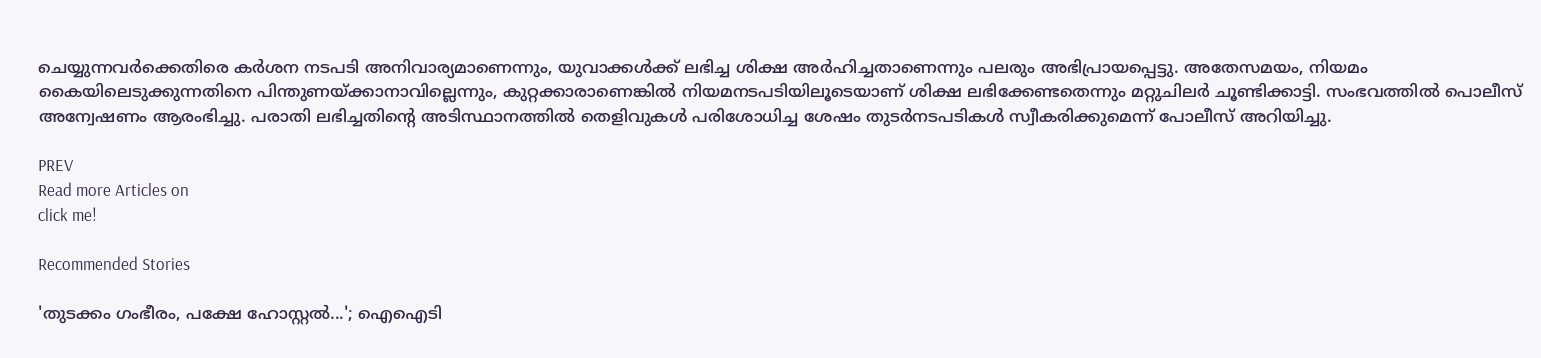ചെയ്യുന്നവർക്കെതിരെ കർശന നടപടി അനിവാര്യമാണെന്നും, യുവാക്കൾക്ക് ലഭിച്ച ശിക്ഷ അർഹിച്ചതാണെന്നും പലരും അഭിപ്രായപ്പെട്ടു. അതേസമയം, നിയമം കൈയിലെടുക്കുന്നതിനെ പിന്തുണയ്ക്കാനാവില്ലെന്നും, കുറ്റക്കാരാണെങ്കിൽ നിയമനടപടിയിലൂടെയാണ് ശിക്ഷ ലഭിക്കേണ്ടതെന്നും മറ്റുചിലർ ചൂണ്ടിക്കാട്ടി. സംഭവത്തിൽ പൊലീസ് അന്വേഷണം ആരംഭിച്ചു. പരാതി ലഭിച്ചതിന്‍റെ അടിസ്ഥാനത്തിൽ തെളിവുകൾ പരിശോധിച്ച ശേഷം തുടർനടപടികൾ സ്വീകരിക്കുമെന്ന് പോലീസ് അറിയിച്ചു.

PREV
Read more Articles on
click me!

Recommended Stories

'തുടക്കം ഗംഭീരം, പക്ഷേ ഹോസ്റ്റൽ...'; ഐഐടി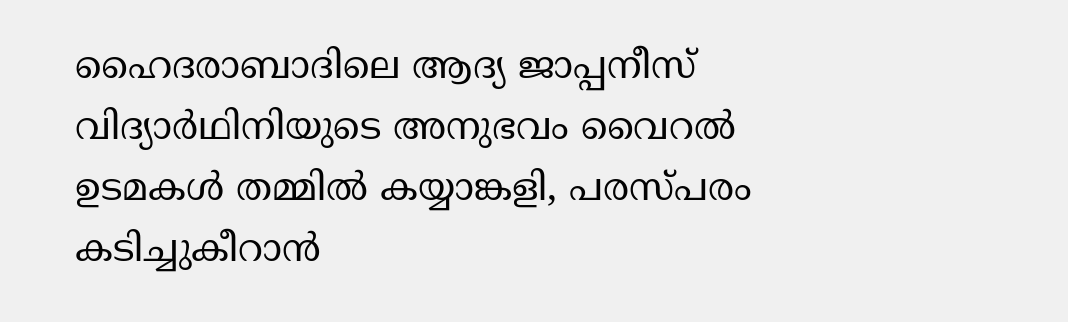ഹൈദരാബാദിലെ ആദ്യ ജാപ്പനീസ് വിദ്യാർഥിനിയുടെ അനുഭവം വൈറൽ
ഉടമകൾ തമ്മിൽ കയ്യാങ്കളി, പരസ്പരം കടിച്ചുകീറാൻ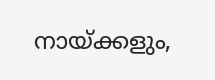നായ്ക്കളും,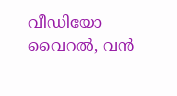വീഡിയോ വൈറൽ, വൻ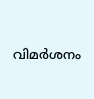വിമർശനം